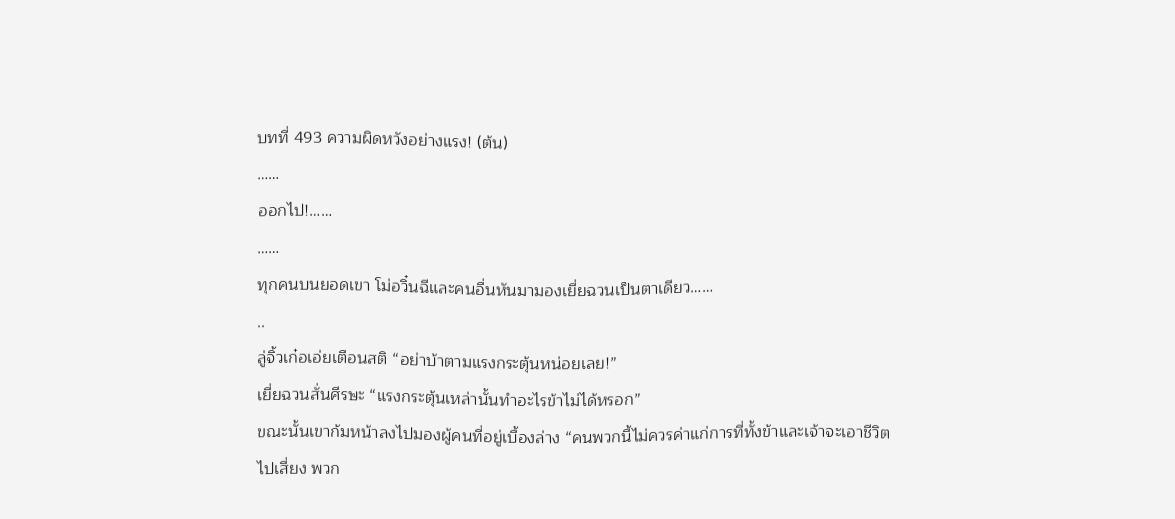บทที่ 493 ความผิดหวังอย่างแรง! (ต้น)
……
ออกไป!……
……
ทุกคนบนยอดเขา โม่อวิ๋นฉีและคนอื่นหันมามองเยี่ยฉวนเป็นตาเดียว……
..
ลู่จิ้วเก๋อเอ่ยเตือนสติ “อย่าบ้าตามแรงกระตุ้นหน่อยเลย!”
เยี่ยฉวนสั่นศีรษะ “แรงกระตุ้นเหล่านั้นทำอะไรข้าไม่ได้หรอก”
ขณะนั้นเขาก้มหน้าลงไปมองผู้คนที่อยู่เบื้องล่าง “คนพวกนี้ไม่ควรค่าแก่การที่ทั้งข้าและเจ้าจะเอาชีวิตไปเสี่ยง พวก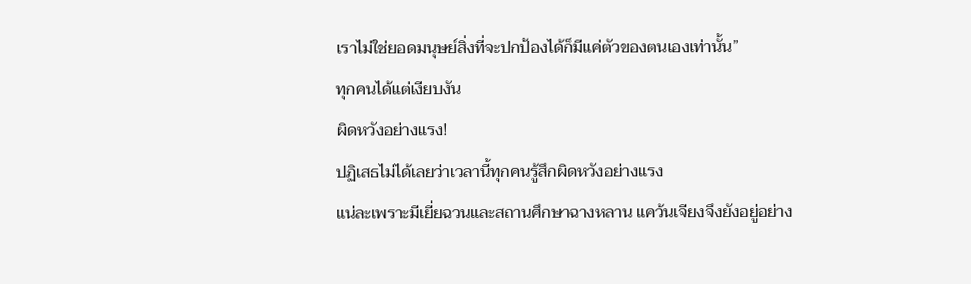เราไม่ใช่ยอดมนุษย์สิ่งที่จะปกป้องได้ก็มีแค่ตัวของตนเองเท่านั้น”
ทุกคนได้แต่เงียบงัน
ผิดหวังอย่างแรง!
ปฏิเสธไม่ได้เลยว่าเวลานี้ทุกคนรู้สึกผิดหวังอย่างแรง
แน่ละเพราะมีเยี่ยฉวนและสถานศึกษาฉางหลาน แคว้นเจียงจึงยังอยู่อย่าง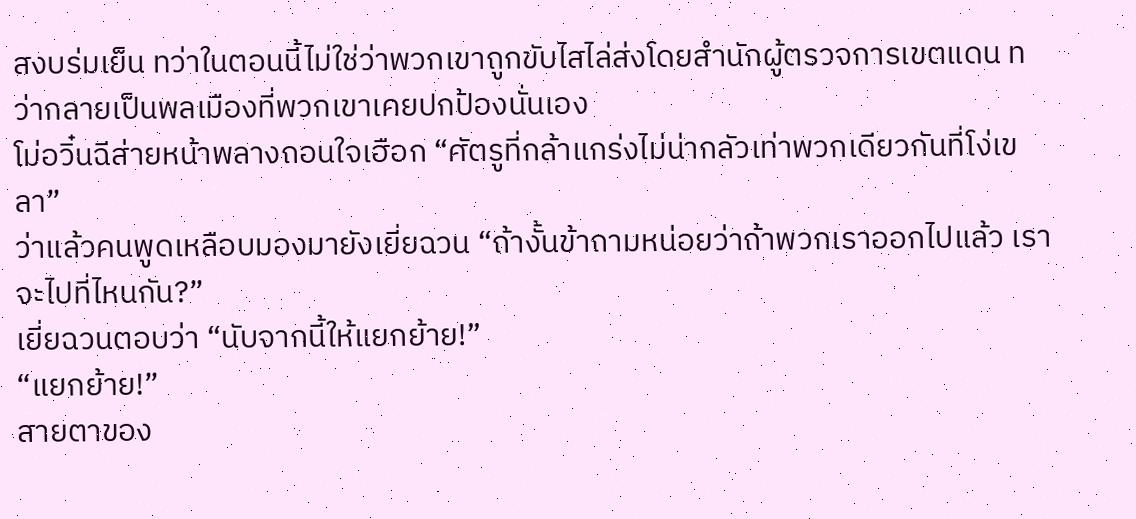สงบร่มเย็น ทว่าในตอนนี้ไม่ใช่ว่าพวกเขาถูกขับไสไล่ส่งโดยสำนักผู้ตรวจการเขตแดน ทว่ากลายเป็นพลเมืองที่พวกเขาเคยปกป้องนั่นเอง
โม่อวิ๋นฉีส่ายหน้าพลางถอนใจเฮือก “ศัตรูที่กล้าแกร่งไม่น่ากลัวเท่าพวกเดียวกันที่โง่เขลา”
ว่าแล้วคนพูดเหลือบมองมายังเยี่ยฉวน “ถ้างั้นข้าถามหน่อยว่าถ้าพวกเราออกไปแล้ว เราจะไปที่ไหนกัน?”
เยี่ยฉวนตอบว่า “นับจากนี้ให้แยกย้าย!”
“แยกย้าย!”
สายตาของ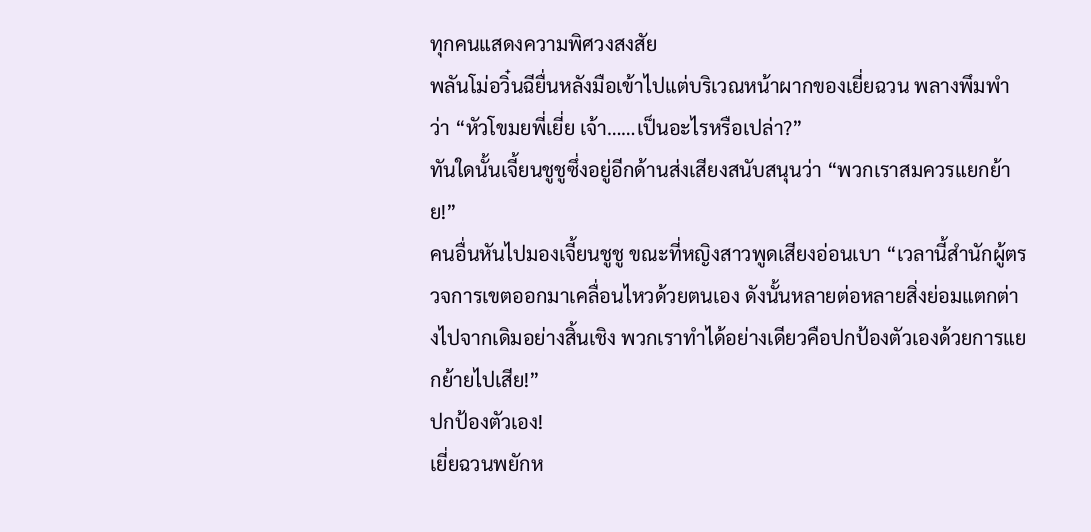ทุกคนแสดงความพิศวงสงสัย
พลันโม่อวิ๋นฉียื่นหลังมือเข้าไปแต่บริเวณหน้าผากของเยี่ยฉวน พลางพึมพำว่า “หัวโขมยพี่เยี่ย เจ้า……เป็นอะไรหรือเปล่า?”
ทันใดนั้นเจี้ยนชูชูซึ่งอยู่อีกด้านส่งเสียงสนับสนุนว่า “พวกเราสมควรแยกย้าย!”
คนอื่นหันไปมองเจี้ยนชูชู ขณะที่หญิงสาวพูดเสียงอ่อนเบา “เวลานี้สำนักผู้ตรวจการเขตออกมาเคลื่อนไหวด้วยตนเอง ดังนั้นหลายต่อหลายสิ่งย่อมแตกต่างไปจากเดิมอย่างสิ้นเชิง พวกเราทำได้อย่างเดียวคือปกป้องตัวเองด้วยการแยกย้ายไปเสีย!”
ปกป้องตัวเอง!
เยี่ยฉวนพยักห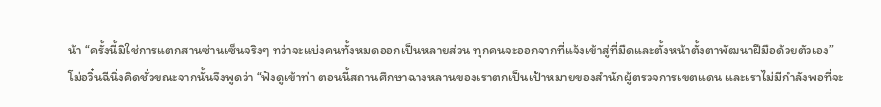น้า “ครั้งนี้มิใช่การแตกสานซ่านเซ็นจริงๆ ทว่าจะแบ่งคนทั้งหมดออกเป็นหลายส่วน ทุกคนจะออกจากที่แจ้งเข้าสู่ที่มืดและตั้งหน้าตั้งตาพัฒนาฝีมือด้วยตัวเอง”
โม่อวิ๋นฉีนิ่งคิดชั่วขณะจากนั้นจึงพูดว่า “ฟังดูเข้าท่า ตอนนี้สถานศึกษาฉางหลานของเราตกเป็นเป้าหมายของสำนักผู้ตรวจการเขตแดน และเราไม่มีกำลังพอที่จะ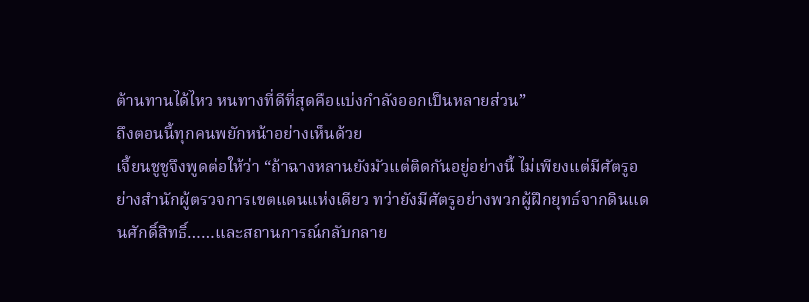ต้านทานได้ไหว หนทางที่ดีที่สุดคือแบ่งกำลังออกเป็นหลายส่วน”
ถึงตอนนี้ทุกคนพยักหน้าอย่างเห็นด้วย
เจี้ยนชูชูจึงพูดต่อให้ว่า “ถ้าฉางหลานยังมัวแต่ติดกันอยู่อย่างนี้ ไม่เพียงแต่มีศัตรูอย่างสำนักผู้ตรวจการเขตแดนแห่งเดียว ทว่ายังมีศัตรูอย่างพวกผู้ฝึกยุทธ์จากดินแดนศักดิ์สิทธิ์……และสถานการณ์กลับกลาย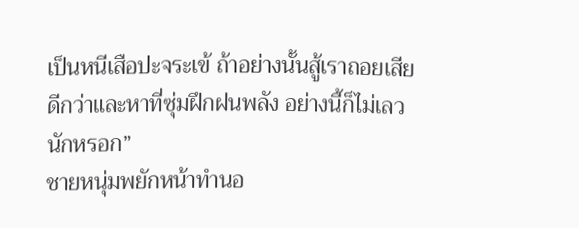เป็นหนีเสือปะจระเข้ ถ้าอย่างนั้นสู้เราถอยเสียดีกว่าและหาที่ซุ่มฝึกฝนพลัง อย่างนี้ก็ไม่เลวนักหรอก”
ชายหนุ่มพยักหน้าทำนอ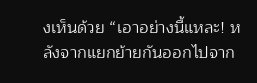งเห็นด้วย “เอาอย่างนี้แหละ! หลังจากแยกย้ายกันออกไปจาก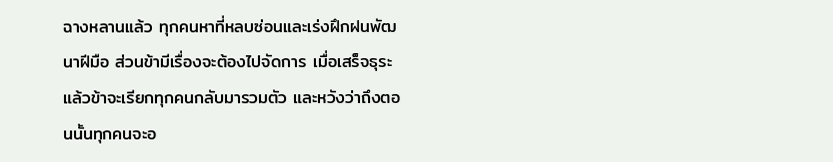ฉางหลานแล้ว ทุกคนหาที่หลบซ่อนและเร่งฝึกฝนพัฒนาฝีมือ ส่วนข้ามีเรื่องจะต้องไปจัดการ เมื่อเสร็จธุระแล้วข้าจะเรียกทุกคนกลับมารวมตัว และหวังว่าถึงตอนนั้นทุกคนจะอ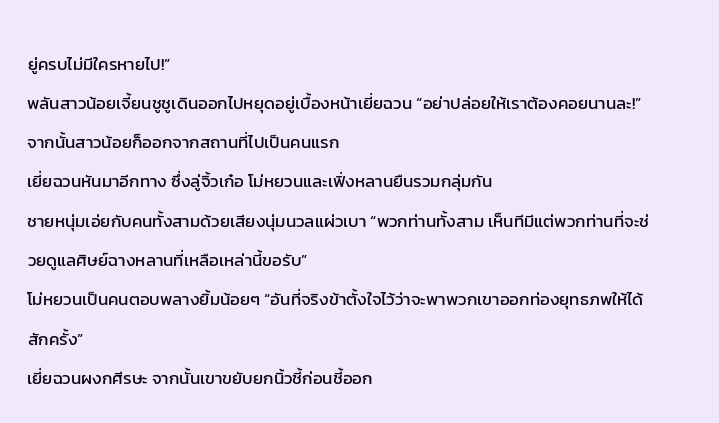ยู่ครบไม่มีใครหายไป!”
พลันสาวน้อยเจี้ยนชูชูเดินออกไปหยุดอยู่เบื้องหน้าเยี่ยฉวน “อย่าปล่อยให้เราต้องคอยนานละ!”
จากนั้นสาวน้อยก็ออกจากสถานที่ไปเป็นคนแรก
เยี่ยฉวนหันมาอีกทาง ซึ่งลู่จิ้วเก๋อ โม่หยวนและเฟิ่งหลานยืนรวมกลุ่มกัน
ชายหนุ่มเอ่ยกับคนทั้งสามด้วยเสียงนุ่มนวลแผ่วเบา “พวกท่านทั้งสาม เห็นทีมีแต่พวกท่านที่จะช่วยดูแลศิษย์ฉางหลานที่เหลือเหล่านี้ขอรับ”
โม่หยวนเป็นคนตอบพลางยิ้มน้อยๆ “อันที่จริงข้าตั้งใจไว้ว่าจะพาพวกเขาออกท่องยุทธภพให้ได้สักครั้ง”
เยี่ยฉวนผงกศีรษะ จากนั้นเขาขยับยกนิ้วชี้ก่อนชี้ออก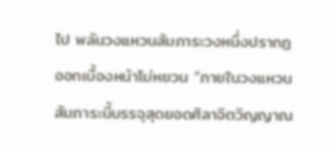ไป พลันวงแหวนสัมภาระวงหนึ่งปรากฏออกเบื้องหน้าโม่หยวน “ภายในวงแหวนสัมภาระนี้บรรจุสุดยอดศิลาจิตวิญญาณ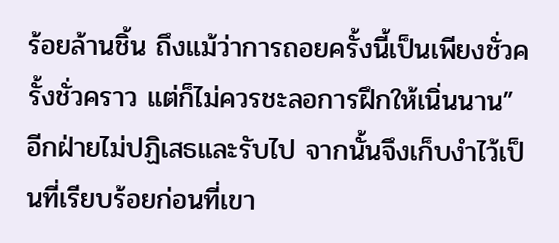ร้อยล้านชิ้น ถึงแม้ว่าการถอยครั้งนี้เป็นเพียงชั่วครั้งชั่วคราว แต่ก็ไม่ควรชะลอการฝึกให้เนิ่นนาน”
อีกฝ่ายไม่ปฏิเสธและรับไป จากนั้นจึงเก็บงำไว้เป็นที่เรียบร้อยก่อนที่เขา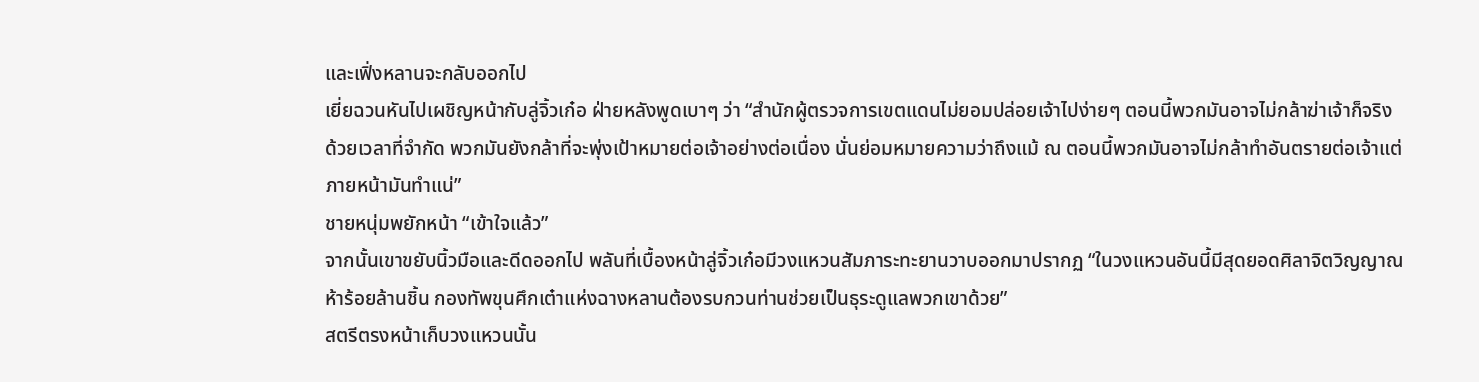และเฟิ่งหลานจะกลับออกไป
เยี่ยฉวนหันไปเผชิญหน้ากับลู่จิ้วเก๋อ ฝ่ายหลังพูดเบาๆ ว่า “สำนักผู้ตรวจการเขตแดนไม่ยอมปล่อยเจ้าไปง่ายๆ ตอนนี้พวกมันอาจไม่กล้าฆ่าเจ้าก็จริง ด้วยเวลาที่จำกัด พวกมันยังกล้าที่จะพุ่งเป้าหมายต่อเจ้าอย่างต่อเนื่อง นั่นย่อมหมายความว่าถึงแม้ ณ ตอนนี้พวกมันอาจไม่กล้าทำอันตรายต่อเจ้าแต่ภายหน้ามันทำแน่”
ชายหนุ่มพยักหน้า “เข้าใจแล้ว”
จากนั้นเขาขยับนิ้วมือและดีดออกไป พลันที่เบื้องหน้าลู่จิ้วเก๋อมีวงแหวนสัมภาระทะยานวาบออกมาปรากฏ “ในวงแหวนอันนี้มีสุดยอดศิลาจิตวิญญาณห้าร้อยล้านชิ้น กองทัพขุนศึกเต๋าแห่งฉางหลานต้องรบกวนท่านช่วยเป็นธุระดูแลพวกเขาด้วย”
สตรีตรงหน้าเก็บวงแหวนนั้น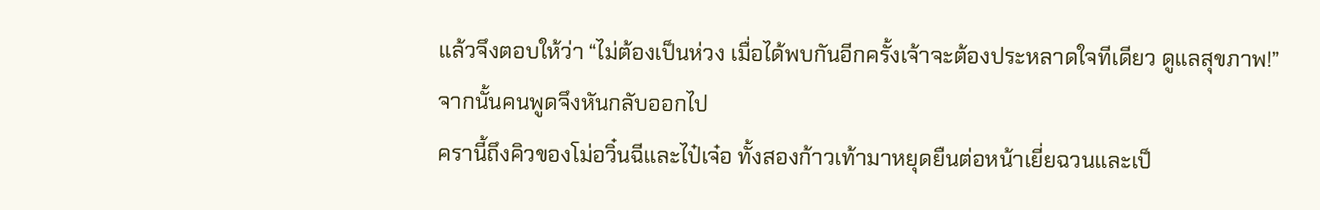แล้วจึงตอบให้ว่า “ไม่ต้องเป็นห่วง เมื่อได้พบกันอีกครั้งเจ้าจะต้องประหลาดใจทีเดียว ดูแลสุขภาพ!”
จากนั้นคนพูดจึงหันกลับออกไป
ครานี้ถึงคิวของโม่อวิ๋นฉีและไป๋เจ๋อ ทั้งสองก้าวเท้ามาหยุดยืนต่อหน้าเยี่ยฉวนและเป็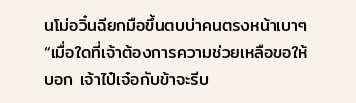นโม่อวิ๋นฉียกมือขึ้นตบบ่าคนตรงหน้าเบาๆ “เมื่อใดที่เจ้าต้องการความช่วยเหลือขอให้บอก เจ้าไป๋เจ๋อกับข้าจะรีบ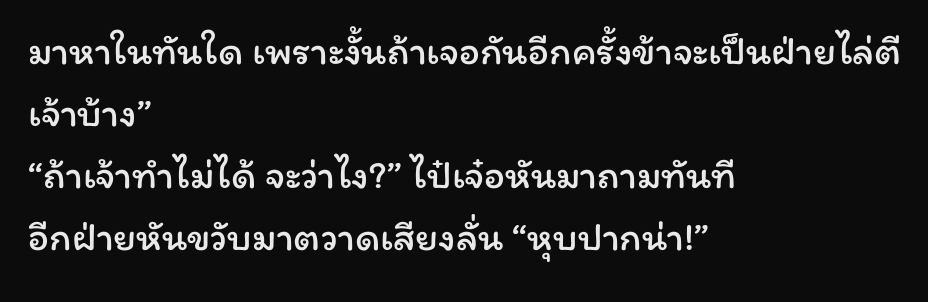มาหาในทันใด เพราะงั้นถ้าเจอกันอีกครั้งข้าจะเป็นฝ่ายไล่ตีเจ้าบ้าง”
“ถ้าเจ้าทำไม่ได้ จะว่าไง?” ไป๋เจ๋อหันมาถามทันที
อีกฝ่ายหันขวับมาตวาดเสียงลั่น “หุบปากน่า!”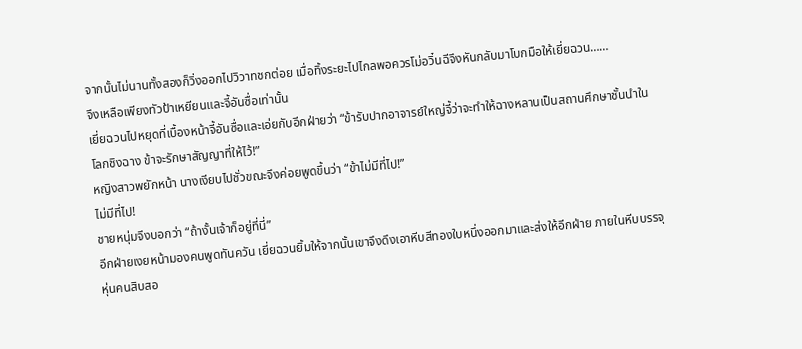จากนั้นไม่นานทั้งสองก็วิ่งออกไปวิวาทชกต่อย เมื่อทิ้งระยะไปไกลพอควรโม่อวิ๋นฉีจึงหันกลับมาโบกมือให้เยี่ยฉวน……
จึงเหลือเพียงทัวป้าเหยียนและจี้อันซื่อเท่านั้น
เยี่ยฉวนไปหยุดที่เบื้องหน้าจี้อันซื่อและเอ่ยกับอีกฝ่ายว่า “ข้ารับปากอาจารย์ใหญ่จี้ว่าจะทำให้ฉางหลานเป็นสถานศึกษาชั้นนำในโลกชิงฉาง ข้าจะรักษาสัญญาที่ให้ไว้!”
หญิงสาวพยักหน้า นางเงียบไปชั่วขณะจึงค่อยพูดขึ้นว่า “ข้าไม่มีที่ไป!”
ไม่มีที่ไป!
ชายหนุ่มจึงบอกว่า “ถ้างั้นเจ้าก็อยู่ที่นี่”
อีกฝ่ายเงยหน้ามองคนพูดทันควัน เยี่ยฉวนยิ้มให้จากนั้นเขาจึงดึงเอาหีบสีทองใบหนึ่งออกมาและส่งให้อีกฝ่าย ภายในหีบบรรจุหุ่นคนสิบสอ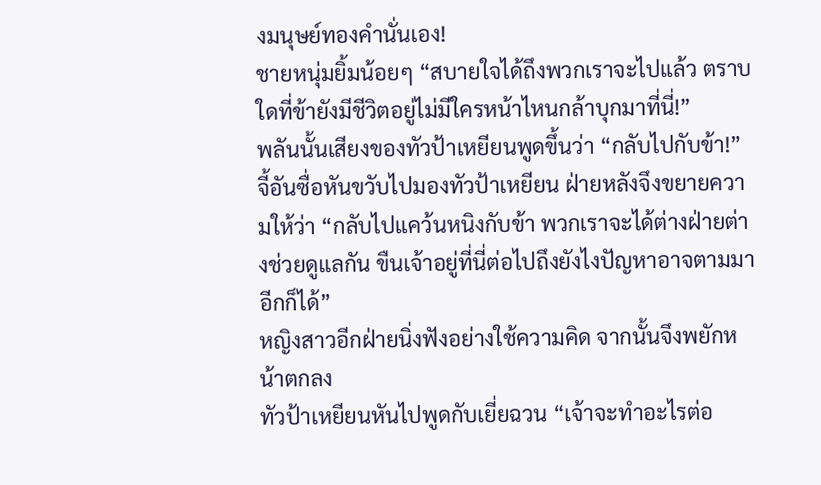งมนุษย์ทองคำนั่นเอง!
ชายหนุ่มยิ้มน้อยๆ “สบายใจได้ถึงพวกเราจะไปแล้ว ตราบใดที่ข้ายังมีชีวิตอยู่ไม่มีใครหน้าไหนกล้าบุกมาที่นี่!”
พลันนั้นเสียงของทัวป้าเหยียนพูดขึ้นว่า “กลับไปกับข้า!”
จี้อันซื่อหันขวับไปมองทัวป้าเหยียน ฝ่ายหลังจึงขยายความให้ว่า “กลับไปแคว้นหนิงกับข้า พวกเราจะได้ต่างฝ่ายต่างช่วยดูแลกัน ขืนเจ้าอยู่ที่นี่ต่อไปถึงยังไงปัญหาอาจตามมาอีกก็ได้”
หญิงสาวอีกฝ่ายนิ่งฟังอย่างใช้ความคิด จากนั้นจึงพยักหน้าตกลง
ทัวป้าเหยียนหันไปพูดกับเยี่ยฉวน “เจ้าจะทำอะไรต่อ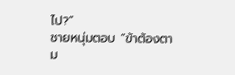ไป?”
ชายหนุ่มตอบ “ข้าต้องตาม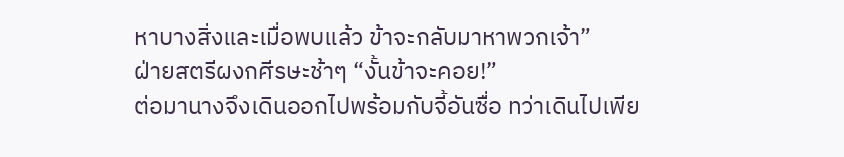หาบางสิ่งและเมื่อพบแล้ว ข้าจะกลับมาหาพวกเจ้า”
ฝ่ายสตรีผงกศีรษะช้าๆ “งั้นข้าจะคอย!”
ต่อมานางจึงเดินออกไปพร้อมกับจี้อันซื่อ ทว่าเดินไปเพีย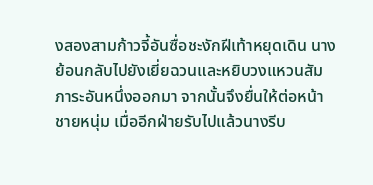งสองสามก้าวจี้อันซื่อชะงักฝีเท้าหยุดเดิน นางย้อนกลับไปยังเยี่ยฉวนและหยิบวงแหวนสัมภาระอันหนึ่งออกมา จากนั้นจึงยื่นให้ต่อหน้าชายหนุ่ม เมื่ออีกฝ่ายรับไปแล้วนางรีบ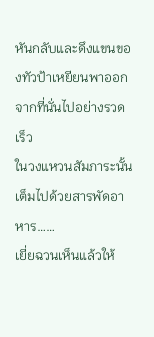หันกลับและดึงแขนของทัวป้าเหยียนพาออกจากที่นั่นไปอย่างรวดเร็ว
ในวงแหวนสัมภาระนั้นเต็มไปด้วยสารพัดอาหาร……
เยี่ยฉวนเห็นแล้วให้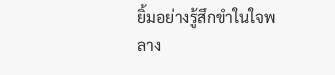ยิ้มอย่างรู้สึกขำในใจพลาง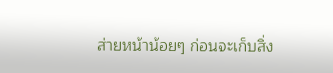ส่ายหน้าน้อยๆ ก่อนจะเก็บสิ่ง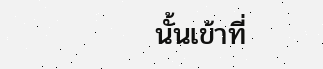นั้นเข้าที่